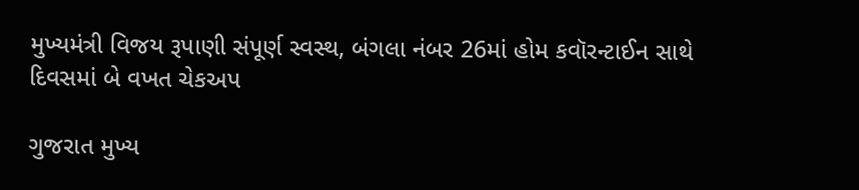મુખ્યમંત્રી વિજય રૂપાણી સંપૂર્ણ સ્વસ્થ, બંગલા નંબર 26માં હોમ કવૉરન્ટાઈન સાથે દિવસમાં બે વખત ચેકઅપ

ગુજરાત મુખ્ય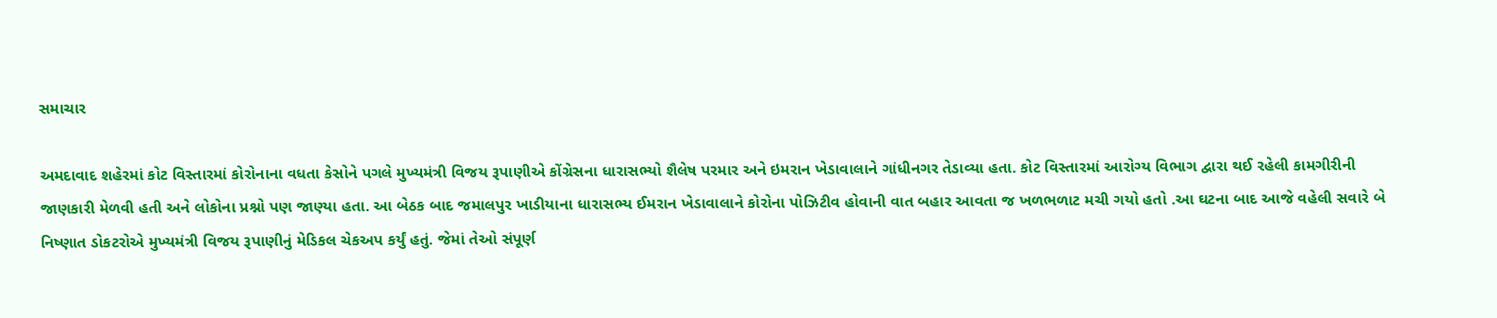સમાચાર

અમદાવાદ શહેરમાં કોટ વિસ્તારમાં કોરોનાના વધતા કેસોને પગલે મુખ્યમંત્રી વિજય રૂપાણીએ કોંગ્રેસના ધારાસભ્યો શૈલેષ પરમાર અને ઇમરાન ખેડાવાલાને ગાંધીનગર તેડાવ્યા હતા. કોટ વિસ્તારમાં આરોગ્ય વિભાગ દ્વારા થઈ રહેલી કામગીરીની જાણકારી મેળવી હતી અને લોકોના પ્રશ્નો પણ જાણ્યા હતા. આ બેઠક બાદ જમાલપુર ખાડીયાના ધારાસભ્ય ઈમરાન ખેડાવાલાને કોરોના પોઝિટીવ હોવાની વાત બહાર આવતા જ ખળભળાટ મચી ગયો હતો .આ ઘટના બાદ આજે વહેલી સવારે બે નિષ્ણાત ડોકટરોએ મુખ્યમંત્રી વિજય રૂપાણીનું મેડિકલ ચેકઅપ કર્યું હતું. જેમાં તેઓ સંપૂર્ણ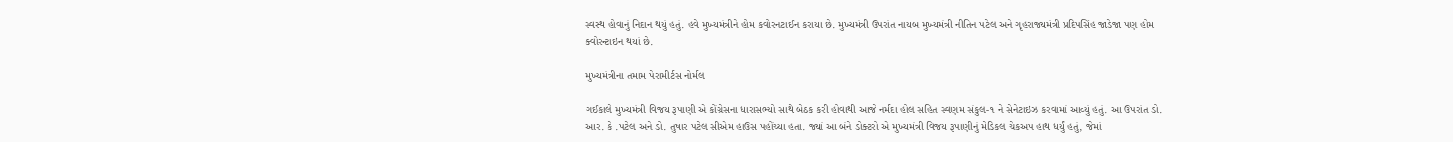સ્વસ્થ હોવાનું નિદાન થયું હતું. હવે મુખ્યમંત્રીને હોમ કવોરનટાઈન કરાયા છે. મુખ્યમંત્રી ઉપરાંત નાયબ મુખ્યમંત્રી નીતિન પટેલ અને ગૃહરાજ્યમંત્રી પ્રદિપસિંહ જાડેજા પણ હોમ ક્વોરન્ટાઇન થયાં છે.

મુખ્યમંત્રીના તમામ પેરામીર્ટસ નોર્મલ

ગઈકાલે મુખ્યમંત્રી વિજય રૂપાણી એ કોંગ્રેસના ધારાસભ્યો સાથે બેઠક કરી હોવાથી આજે નર્મદા હોલ સહિત સ્વણમ સંકુલ-૧ ને સેનેટાઇઝ કરવામાં આવ્યું હતું. આ ઉપરાંત ડો. આર. કે .પટેલ અને ડો. તુષાર પટેલ સીએમ હાઉસ પહોંચ્યા હતા. જ્યાં આ બંને ડોક્ટરો એ મુખ્યમંત્રી વિજય રૂપાણીનું મેડિકલ ચેકઅપ હાથ ધર્યું હતું, જેમાં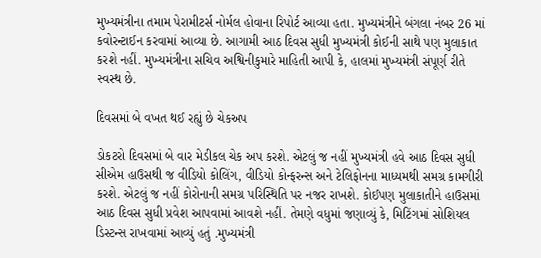મુખ્યમંત્રીના તમામ પેરામીટર્સ નોર્મલ હોવાના રિપોર્ટ આવ્યા હતા. મુખ્યમંત્રીને બંગલા નંબર 26 માં કવોરન્ટાઈન કરવામાં આવ્યા છે. આગામી આઠ દિવસ સુધી મુખ્યમંત્રી કોઈની સાથે પણ મુલાકાત કરશે નહીં. મુખ્યમંત્રીના સચિવ અશ્વિનીકુમારે માહિતી આપી કે, હાલમાં મુખ્યમંત્રી સંપૂર્ણ રીતે સ્વસ્થ છે.

દિવસમાં બે વખત થઈ રહ્યું છે ચેકઅપ

ડોકટરો દિવસમાં બે વાર મેડીકલ ચેક અપ કરશે. એટલું જ નહીં મુખ્યમંત્રી હવે આઠ દિવસ સુધી સીએમ હાઉસથી જ વીડિયો કોલિંગ, વીડિયો કોન્ફરન્સ અને ટેલિફોનના માધ્યમથી સમગ્ર કામગીરી કરશે. એટલું જ નહીં કોરોનાની સમગ્ર પરિસ્થિતિ પર નજર રાખશે. કોઈપણ મુલાકાતીને હાઉસમાં આઠ દિવસ સુધી પ્રવેશ આપવામાં આવશે નહીં. તેમણે વધુમાં જણાવ્યું કે, મિટિંગમાં સોશિયલ ડિસ્ટન્સ રાખવામાં આવ્યું હતું .મુખ્યમંત્રી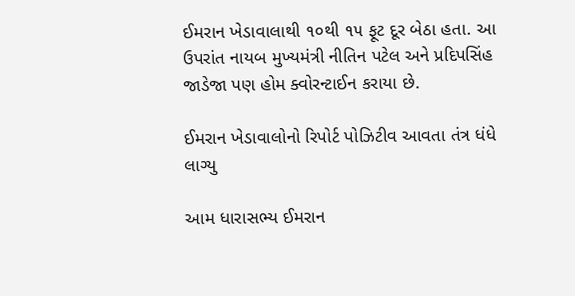ઈમરાન ખેડાવાલાથી ૧૦થી ૧૫ ફૂટ દૂર બેઠા હતા. આ ઉપરાંત નાયબ મુખ્યમંત્રી નીતિન પટેલ અને પ્રદિપસિંહ જાડેજા પણ હોમ ક્વોરન્ટાઈન કરાયા છે.

ઈમરાન ખેડાવાલોનો રિપોર્ટ પોઝિટીવ આવતા તંત્ર ધંધે લાગ્યુ

આમ ધારાસભ્ય ઈમરાન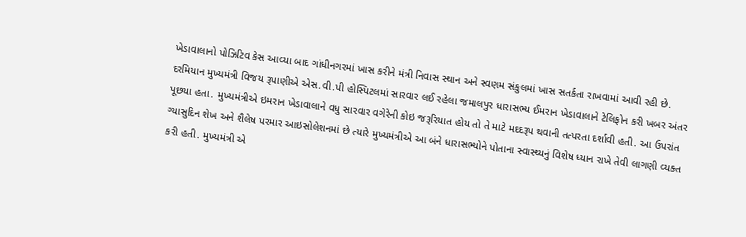ખેડાવાલાનો પોઝિટિવ કેસ આવ્યા બાદ ગાંધીનગરમાં ખાસ કરીને મંત્રી નિવાસ સ્થાન અને સ્વણમ સંકુલમાં ખાસ સતર્કતા રાખવામાં આવી રહી છે. દરમિયાન મુખ્યમંત્રી વિજય રૂપાણીએ એસ.વી.પી હોસ્પિટલમાં સારવાર લઈ રહેલા જમાલપુર ધારાસભ્ય ઈમરાન ખેડાવાલાને ટેલિફોન કરી ખબર અંતર પૂછયા હતા. મુખ્યમંત્રીએ ઇમરાન ખેડાવાલાને વધુ સારવાર વગેરેની કોઇ જરૂરિયાત હોય તો તે માટે મદદરૂપ થવાની તત્પરતા દર્શાવી હતી. આ ઉપરાંત ગ્યાસુદિન શેખ અને શૈલેષ પરમાર આઇસોલેશનમાં છે ત્યારે મુખ્યમંત્રીએ આ બંને ધારાસભ્યોને પોતાના સ્વાસ્થ્યનું વિશેષ ધ્યાન રાખે તેવી લાગણી વ્યક્ત કરી હતી. મુખ્યમંત્રી એ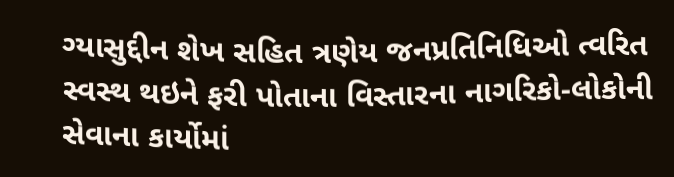ગ્યાસુદ્દીન શેખ સહિત ત્રણેય જનપ્રતિનિધિઓ ત્વરિત સ્વસ્થ થઇને ફરી પોતાના વિસ્તારના નાગરિકો-લોકોની સેવાના કાર્યોમાં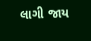લાગી જાય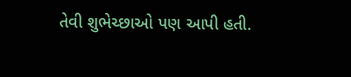તેવી શુભેચ્છાઓ પણ આપી હતી.